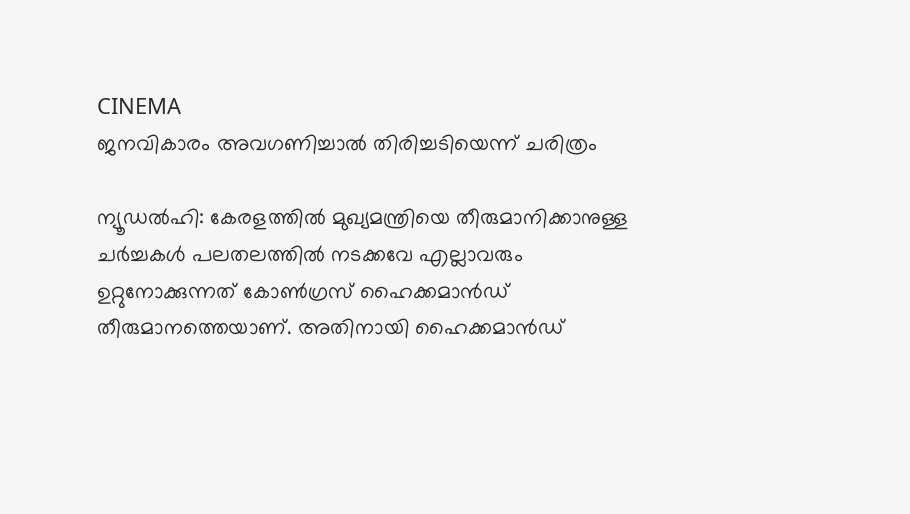CINEMA
ജനവികാരം അവഗണിച്ചാൽ തിരിച്ചടിയെന്ന് ചരിത്രം

ന്യൂഡൽഹി: കേരളത്തിൽ മുഖ്യമന്ത്രിയെ തീരുമാനിക്കാനുള്ള ചർച്ചകൾ പലതലത്തിൽ നടക്കവേ എല്ലാവരും ഉറ്റുനോക്കുന്നത് കോൺഗ്രസ് ഹൈക്കമാൻഡ് തീരുമാനത്തെയാണ്. അതിനായി ഹൈക്കമാൻഡ്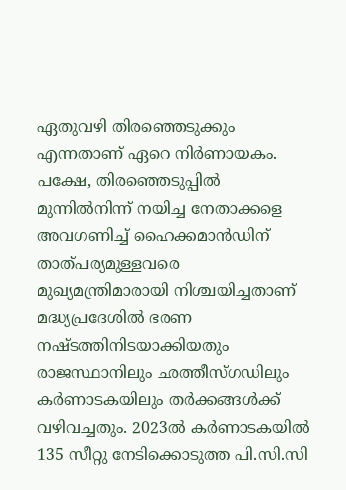ഏതുവഴി തിരഞ്ഞെടുക്കും എന്നതാണ് ഏറെ നിർണായകം. പക്ഷേ, തിരഞ്ഞെടുപ്പിൽ മുന്നിൽനിന്ന് നയിച്ച നേതാക്കളെ അവഗണിച്ച് ഹൈക്കമാൻഡിന് താത്പര്യമുള്ളവരെ മുഖ്യമന്ത്രിമാരായി നിശ്ചയിച്ചതാണ് മദ്ധ്യപ്രദേശിൽ ഭരണ നഷ്ടത്തിനിടയാക്കിയതും രാജസ്ഥാനിലും ഛത്തീസ്ഗഡിലും കർണാടകയിലും തർക്കങ്ങൾക്ക് വഴിവച്ചതും. 2023ൽ കർണാടകയിൽ 135 സീറ്റു നേടിക്കൊടുത്ത പി.സി.സി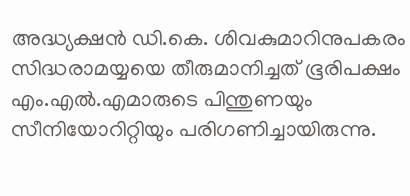അദ്ധ്യക്ഷൻ ഡി.കെ. ശിവകുമാറിനുപകരം സിദ്ധരാമയ്യയെ തീരുമാനിച്ചത് ഭൂരിപക്ഷം എം.എൽ.എമാരുടെ പിന്തുണയും സീനിയോറിറ്റിയും പരിഗണിച്ചായിരുന്നു.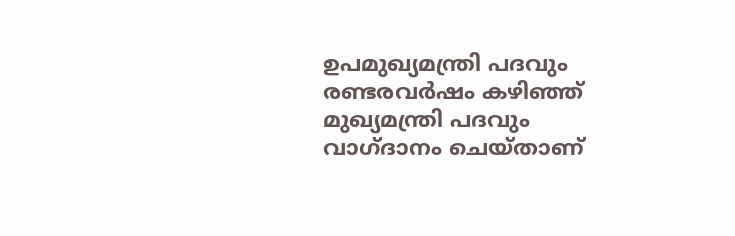ഉപമുഖ്യമന്ത്രി പദവും രണ്ടരവർഷം കഴിഞ്ഞ് മുഖ്യമന്ത്രി പദവും വാഗ്ദാനം ചെയ്താണ്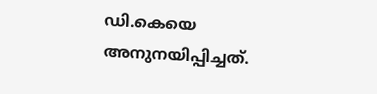ഡി.കെയെ അനുനയിപ്പിച്ചത്.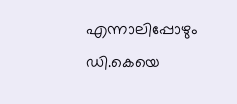എന്നാലിപ്പോഴും ഡി.കെയെ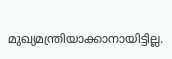മുഖ്യമന്ത്രിയാക്കാനായിട്ടില്ല.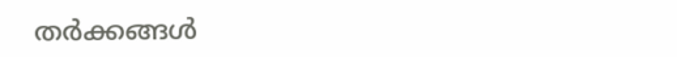തർക്കങ്ങൾ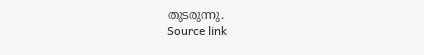തുടരുന്നു.
Source link